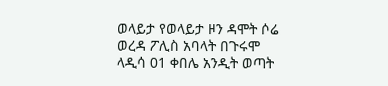ወላይታ የወላይታ ዞን ዳሞት ሶሬ ወረዳ ፖሊስ አባላት በጉሩሞ ላዲሳ 01 ቀበሌ አንዲት ወጣት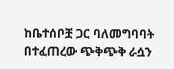ከቤተሰቦቿ ጋር ባለመግባባት በተፈጠረው ጭቅጭቅ ራሷን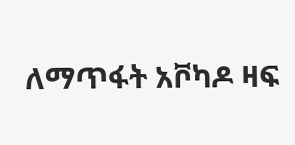ለማጥፋት አቮካዶ ዛፍ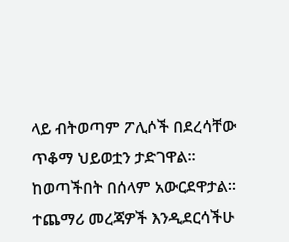ላይ ብትወጣም ፖሊሶች በደረሳቸው ጥቆማ ህይወቷን ታድገዋል። ከወጣችበት በሰላም አውርደዋታል። ተጨማሪ መረጃዎች እንዲደርሳችሁ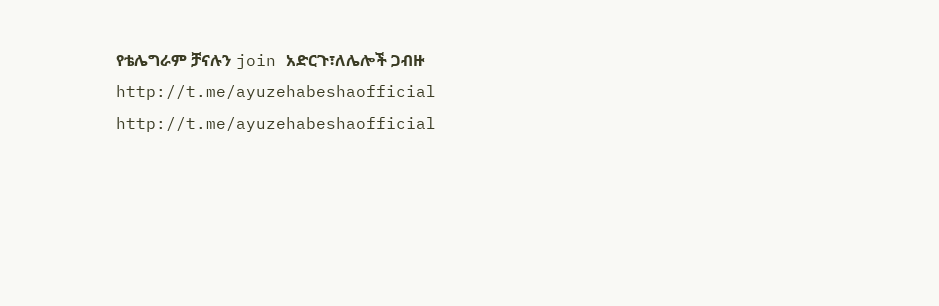የቴሌግራም ቻናሉን join አድርጉ፣ለሌሎች ጋብዙ http://t.me/ayuzehabeshaofficial http://t.me/ayuzehabeshaofficial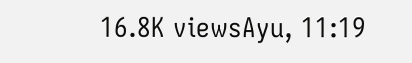16.8K viewsAyu, 11:19